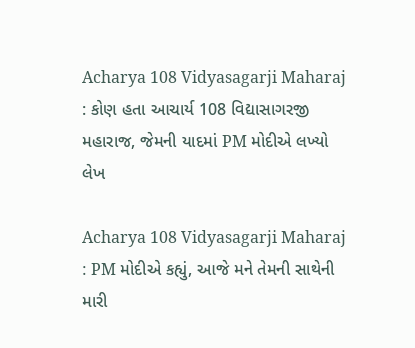Acharya 108 Vidyasagarji Maharaj : કોણ હતા આચાર્ય 108 વિદ્યાસાગરજી મહારાજ, જેમની યાદમાં PM મોદીએ લખ્યો લેખ

Acharya 108 Vidyasagarji Maharaj : PM મોદીએ કહ્યું, આજે મને તેમની સાથેની મારી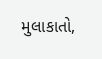મુલાકાતો,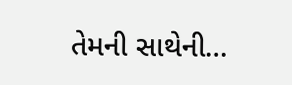તેમની સાથેની…